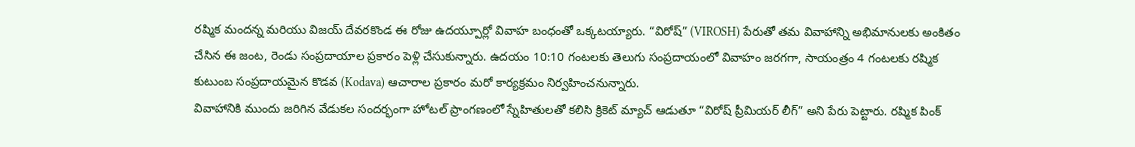రష్మిక మందన్న మరియు విజయ్ దేవరకొండ ఈ రోజు ఉదయ్పూర్లో వివాహ బంధంతో ఒక్కటయ్యారు. “విరోష్” (VIROSH) పేరుతో తమ వివాహాన్ని అభిమానులకు అంకితం చేసిన ఈ జంట, రెండు సంప్రదాయాల ప్రకారం పెళ్లి చేసుకున్నారు. ఉదయం 10:10 గంటలకు తెలుగు సంప్రదాయంలో వివాహం జరగగా, సాయంత్రం 4 గంటలకు రష్మిక కుటుంబ సంప్రదాయమైన కొడవ (Kodava) ఆచారాల ప్రకారం మరో కార్యక్రమం నిర్వహించనున్నారు.
వివాహానికి ముందు జరిగిన వేడుకల సందర్భంగా హోటల్ ప్రాంగణంలో స్నేహితులతో కలిసి క్రికెట్ మ్యాచ్ ఆడుతూ “విరోష్ ప్రీమియర్ లీగ్” అని పేరు పెట్టారు. రష్మిక పింక్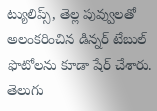ట్యులిప్స్, తెల్ల పువ్వులతో అలంకరించిన డిన్నర్ టేబుల్ ఫొటోలను కూడా షేర్ చేశారు.
తెలుగు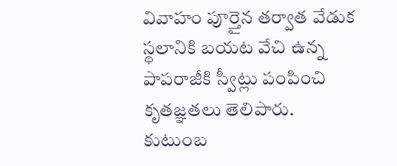వివాహం పూర్తైన తర్వాత వేడుక స్థలానికి బయట వేచి ఉన్న పాపరాజీకి స్వీట్లు పంపించి కృతజ్ఞతలు తెలిపారు. కుటుంబ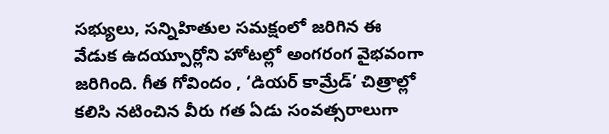సభ్యులు, సన్నిహితుల సమక్షంలో జరిగిన ఈ వేడుక ఉదయ్పూర్లోని హోటల్లో అంగరంగ వైభవంగా జరిగింది. గీత గోవిందం , ‘డియర్ కామ్రేడ్’ చిత్రాల్లో కలిసి నటించిన వీరు గత ఏడు సంవత్సరాలుగా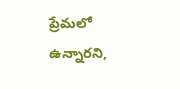ప్రేమలో ఉన్నారని,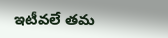ఇటీవలే తమ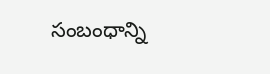సంబంధాన్ని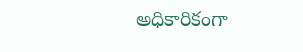అధికారికంగా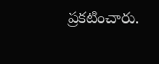ప్రకటించారు.